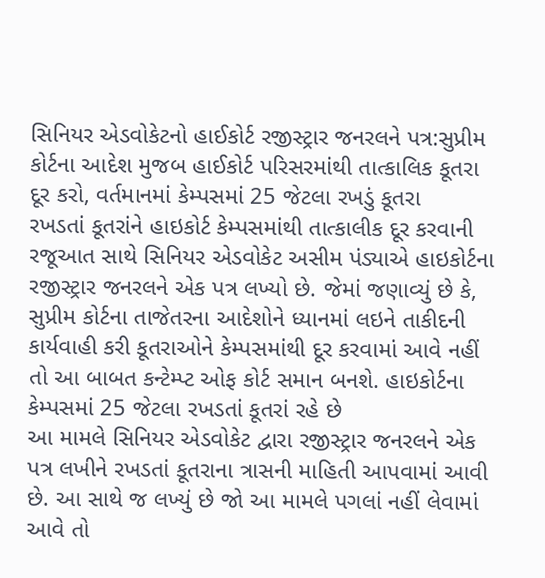સિનિયર એડવોકેટનો હાઈકોર્ટ રજીસ્ટ્રાર જનરલને પત્ર:સુપ્રીમ કોર્ટના આદેશ મુજબ હાઈકોર્ટ પરિસરમાંથી તાત્કાલિક કૂતરા દૂર કરો, વર્તમાનમાં કેમ્પસમાં 25 જેટલા રખડું કૂતરા
રખડતાં કૂતરાંને હાઇકોર્ટ કેમ્પસમાંથી તાત્કાલીક દૂર કરવાની રજૂઆત સાથે સિનિયર એડવોકેટ અસીમ પંડ્યાએ હાઇકોર્ટના રજીસ્ટ્રાર જનરલને એક પત્ર લખ્યો છે. જેમાં જણાવ્યું છે કે, સુપ્રીમ કોર્ટના તાજેતરના આદેશોને ધ્યાનમાં લઇને તાકીદની કાર્યવાહી કરી કૂતરાઓને કેમ્પસમાંથી દૂર કરવામાં આવે નહીં તો આ બાબત કન્ટેમ્પ્ટ ઓફ કોર્ટ સમાન બનશે. હાઇકોર્ટના કેમ્પસમાં 25 જેટલા રખડતાં કૂતરાં રહે છે
આ મામલે સિનિયર એડવોકેટ દ્વારા રજીસ્ટ્રાર જનરલને એક પત્ર લખીને રખડતાં કૂતરાના ત્રાસની માહિતી આપવામાં આવી છે. આ સાથે જ લખ્યું છે જો આ મામલે પગલાં નહીં લેવામાં આવે તો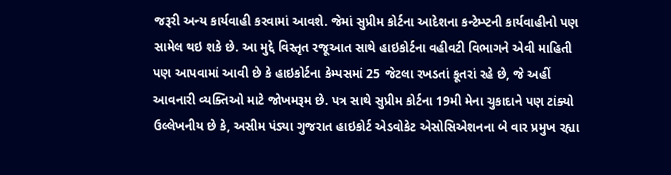જરૂરી અન્ય કાર્યવાહી કરવામાં આવશે. જેમાં સુપ્રીમ કોર્ટના આદેશના કન્ટેમ્પ્ટની કાર્યવાહીનો પણ સામેલ થઇ શકે છે. આ મુદ્દે વિસ્તૃત રજૂઆત સાથે હાઇકોર્ટના વહીવટી વિભાગને એવી માહિતી પણ આપવામાં આવી છે કે હાઇકોર્ટના કેમ્પસમાં 25 જેટલા રખડતાં કૂતરાં રહે છે, જે અહીં આવનારી વ્યક્તિઓ માટે જોખમરૂમ છે. પત્ર સાથે સુપ્રીમ કોર્ટના 19મી મેના ચુકાદાને પણ ટાંક્યો
ઉલ્લેખનીય છે કે, અસીમ પંડ્યા ગુજરાત હાઇકોર્ટ એડવોકેટ એસોસિએશનના બે વાર પ્રમુખ રહ્યા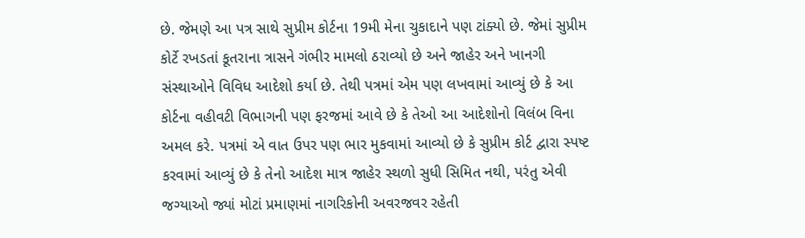છે. જેમણે આ પત્ર સાથે સુપ્રીમ કોર્ટના 19મી મેના ચુકાદાને પણ ટાંક્યો છે. જેમાં સુપ્રીમ કોર્ટે રખડતાં કૂતરાના ત્રાસને ગંભીર મામલો ઠરાવ્યો છે અને જાહેર અને ખાનગી સંસ્થાઓને વિવિધ આદેશો કર્યા છે. તેથી પત્રમાં એમ પણ લખવામાં આવ્યું છે કે આ કોર્ટના વહીવટી વિભાગની પણ ફરજમાં આવે છે કે તેઓ આ આદેશોનો વિલંબ વિના અમલ કરે. પત્રમાં એ વાત ઉપર પણ ભાર મુકવામાં આવ્યો છે કે સુપ્રીમ કોર્ટ દ્વારા સ્પષ્ટ કરવામાં આવ્યું છે કે તેનો આદેશ માત્ર જાહેર સ્થળો સુધી સિમિત નથી, પરંતુ એવી જગ્યાઓ જ્યાં મોટાં પ્રમાણમાં નાગરિકોની અવરજવર રહેતી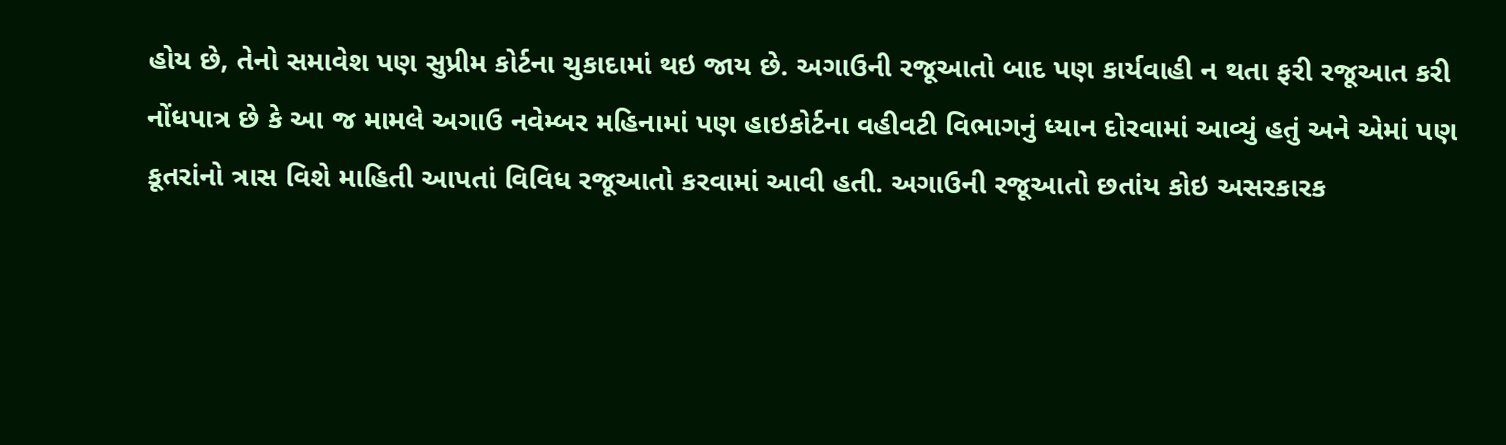હોય છે, તેનો સમાવેશ પણ સુપ્રીમ કોર્ટના ચુકાદામાં થઇ જાય છે. અગાઉની રજૂઆતો બાદ પણ કાર્યવાહી ન થતા ફરી રજૂઆત કરી
નોંધપાત્ર છે કે આ જ મામલે અગાઉ નવેમ્બર મહિનામાં પણ હાઇકોર્ટના વહીવટી વિભાગનું ધ્યાન દોરવામાં આવ્યું હતું અને એમાં પણ કૂતરાંનો ત્રાસ વિશે માહિતી આપતાં વિવિધ રજૂઆતો કરવામાં આવી હતી. અગાઉની રજૂઆતો છતાંય કોઇ અસરકારક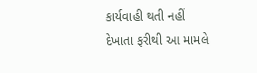કાર્યવાહી થતી નહીં દેખાતા ફરીથી આ મામલે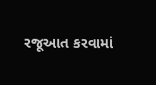રજૂઆત કરવામાં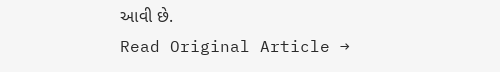આવી છે.
Read Original Article →